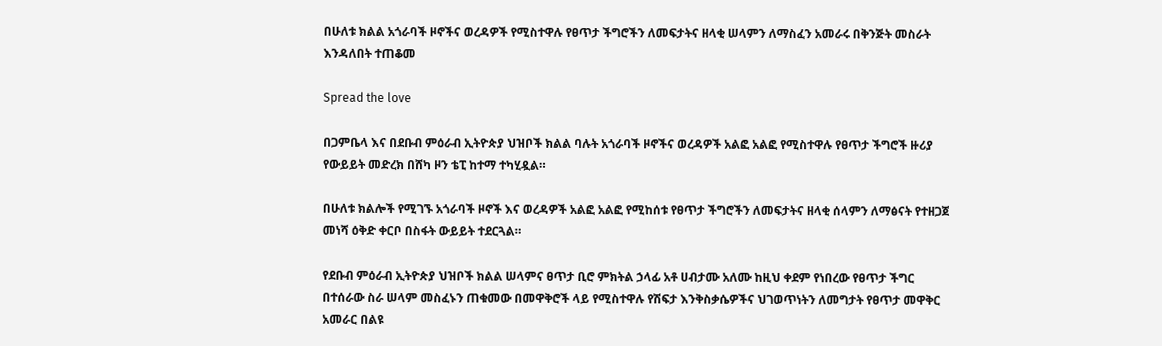በሁለቱ ክልል አጎራባች ዞኖችና ወረዳዎች የሚስተዋሉ የፀጥታ ችግሮችን ለመፍታትና ዘላቂ ሠላምን ለማስፈን አመራሩ በቅንጅት መስራት እንዳለበት ተጠቆመ

Spread the love

በጋምቤላ እና በደቡብ ምዕራብ ኢትዮጵያ ህዝቦች ክልል ባሉት አጎራባች ዞኖችና ወረዳዎች አልፎ አልፎ የሚስተዋሉ የፀጥታ ችግሮች ዙሪያ የውይይት መድረክ በሸካ ዞን ቴፒ ከተማ ተካሂዷል።

በሁለቱ ክልሎች የሚገኙ አጎራባች ዞኖች እና ወረዳዎች አልፎ አልፎ የሚከሰቱ የፀጥታ ችግሮችን ለመፍታትና ዘላቂ ሰላምን ለማፅናት የተዘጋጀ መነሻ ዕቅድ ቀርቦ በስፋት ውይይት ተደርጓል።

የደቡብ ምዕራብ ኢትዮጵያ ህዝቦች ክልል ሠላምና ፀጥታ ቢሮ ምክትል ኃላፊ አቶ ሀብታሙ አለሙ ከዚህ ቀደም የነበረው የፀጥታ ችግር በተሰራው ስራ ሠላም መስፈኑን ጠቁመው በመዋቅሮች ላይ የሚስተዋሉ የሽፍታ እንቅስቃሴዎችና ህገወጥነትን ለመግታት የፀጥታ መዋቅር አመራር በልዩ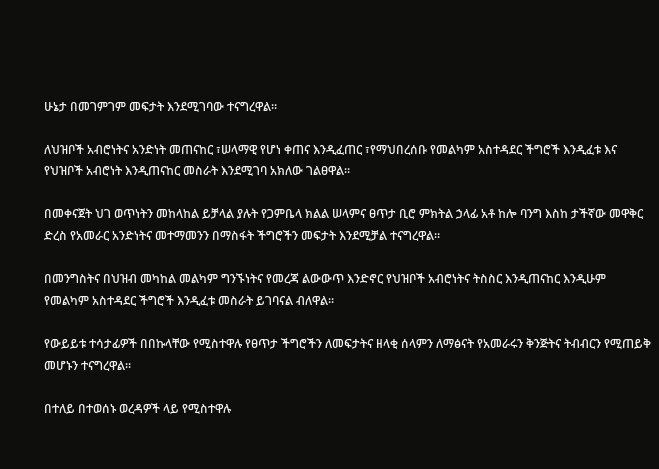ሁኔታ በመገምገም መፍታት እንደሚገባው ተናግረዋል።

ለህዝቦች አብሮነትና አንድነት መጠናከር ፣ሠላማዊ የሆነ ቀጠና እንዲፈጠር ፣የማህበረሰቡ የመልካም አስተዳደር ችግሮች እንዲፈቱ እና የህዝቦች አብሮነት እንዲጠናከር መስራት እንደሚገባ አክለው ገልፀዋል።

በመቀናጀት ህገ ወጥነትን መከላከል ይቻላል ያሉት የጋምቤላ ክልል ሠላምና ፀጥታ ቢሮ ምክትል ኃላፊ አቶ ከሎ ባንግ እስከ ታችኛው መዋቅር ድረስ የአመራር አንድነትና መተማመንን በማስፋት ችግሮችን መፍታት እንደሚቻል ተናግረዋል።

በመንግስትና በህዝብ መካከል መልካም ግንኙነትና የመረጃ ልውውጥ እንድኖር የህዝቦች አብሮነትና ትስስር እንዲጠናከር እንዲሁም የመልካም አስተዳደር ችግሮች እንዲፈቱ መስራት ይገባናል ብለዋል።

የውይይቱ ተሳታፊዎች በበኩላቸው የሚስተዋሉ የፀጥታ ችግሮችን ለመፍታትና ዘላቂ ሰላምን ለማፅናት የአመራሩን ቅንጅትና ትብብርን የሚጠይቅ መሆኑን ተናግረዋል።

በተለይ በተወሰኑ ወረዳዎች ላይ የሚስተዋሉ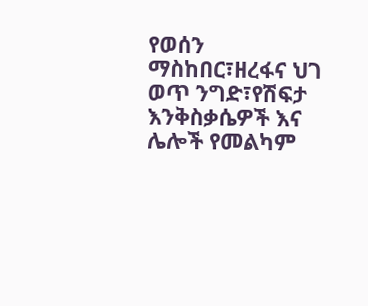የወሰን ማስከበር፣ዘረፋና ህገ ወጥ ንግድ፣የሽፍታ እንቅስቃሴዎች እና ሌሎች የመልካም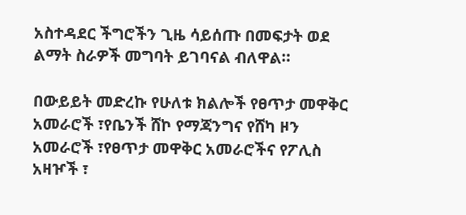አስተዳደር ችግሮችን ጊዜ ሳይሰጡ በመፍታት ወደ ልማት ስራዎች መግባት ይገባናል ብለዋል።

በውይይት መድረኩ የሁለቱ ክልሎች የፀጥታ መዋቅር አመራሮች ፣የቤንች ሸኮ የማጃንግና የሸካ ዞን አመራሮች ፣የፀጥታ መዋቅር አመራሮችና የፖሊስ አዛዦች ፣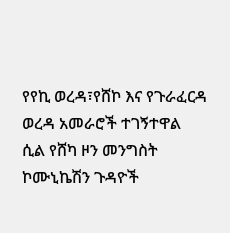የየኪ ወረዳ፣የሸኮ እና የጉራፈርዳ ወረዳ አመራሮች ተገኝተዋል ሲል የሸካ ዞን መንግስት ኮሙኒኬሽን ጉዳዮች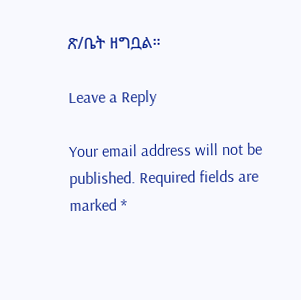ጽ/ቤት ዘግቧል።

Leave a Reply

Your email address will not be published. Required fields are marked *